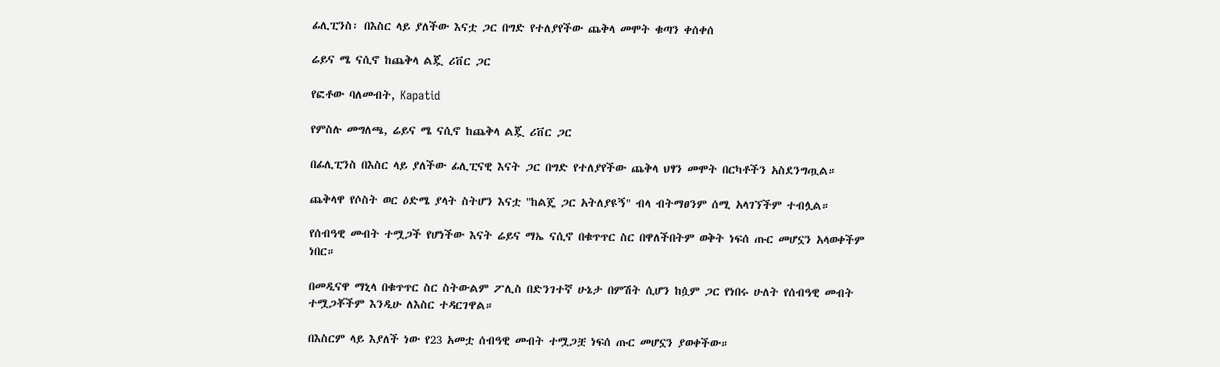ፊሊፒንስ፡ በእስር ላይ ያለችው እናቷ ጋር በግድ የተለያየችው ጨቅላ መሞት ቁጣን ቀሰቀሰ

ሬይና ሜ ናሲኖ ከጨቅላ ልጇ ሪቨር ጋር

የፎቶው ባለመብት, Kapatid

የምስሉ መግለጫ, ሬይና ሜ ናሲኖ ከጨቅላ ልጇ ሪቨር ጋር

በፊሊፒንስ በእስር ላይ ያለችው ፊሊፒናዊ እናት ጋር በግድ የተለያየችው ጨቅላ ህፃን መሞት በርካቶችን አስደንግጧል።

ጨቅላዋ የሶስት ወር ዕድሜ ያላት ስትሆን እናቷ "ከልጄ ጋር አትለያዩኝ" ብላ ብትማፀንም ሰሚ አላገኘችም ተብሏል።

የሰብዓዊ መብት ተሟጋች የሆነችው እናት ሬይና ማኤ ናሲኖ በቁጥጥር ስር በዋለችበትም ወቅት ነፍሰ ጡር መሆኗን አላወቀችም ነበር።

በመዲናዋ ማኒላ በቁጥጥር ስር ስትውልም ፖሊስ በድንገተኛ ሁኔታ በምሽት ሲሆን ከሷም ጋር የነበሩ ሁለት የሰብዓዊ መብት ተሟጋቾችም እንዲሁ ለእስር ተዳርገዋል።

በእስርም ላይ እያለች ነው የ23 አመቷ ሰብዓዊ መብት ተሟጋቿ ነፍሰ ጡር መሆኗን ያወቀችው።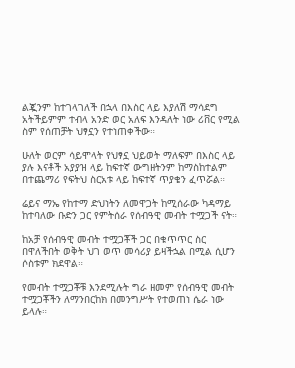ልጇንም ከተገላገለች በኋላ በእስር ላይ እያለሽ ማሳደግ አትችይምም ተብላ አንድ ወር አለፍ እንዳለት ነው ሪቨር የሚል ስም የሰጠቻት ህፃኗን የተነጠቀችው።

ሁለት ወርም ሳይሞላት የህፃኗ ህይወት ማለፍም በእስር ላይ ያሉ እናቶች አያያዝ ላይ ከፍተኛ ውግዘትንም ከማስከተልም በተጨማሪ የፍትህ ስርአቱ ላይ ከፍተኛ ጥያቄን ፈጥሯል።

ሬይና ማኤ የከተማ ድህነትን ለመዋጋት ከሚሰራው ካዳማይ ከተባለው ቡድን ጋር የምትሰራ የሰብዓዊ መብት ተሟጋች ናት።

ከአቻ የሰብዓዊ መብት ተሟጋቾች ጋር በቁጥጥር ስር በዋለችበት ወቅት ህገ ወጥ መሳሪያ ይዛችኋል በሚል ሲሆን ሶስቱም ክደዋል።

የመብት ተሟጋቾቹ እንደሚሉት ግራ ዘመም የሰብዓዊ መብት ተሟጋቾችን ለማንበርከክ በመንግሥት የተወጠነ ሴራ ነው ይላሉ።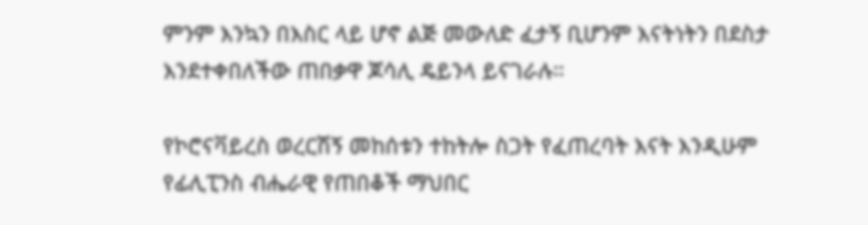ምንም እንኳን በእስር ላይ ሆኖ ልጅ መውለድ ፈታኝ ቢሆንም እናትነትን በደስታ እንደተቀበለችው ጠበቃዋ ጆሳሊ ዴይንላ ይናገራሉ።

የኮሮናቫይረስ ወረርሽኝ መከሰቱን ተከትሎ ስጋት የፈጠረባት እናት እንዲሁም የፊሊፒንስ ብሔራዊ የጠበቆች ማህበር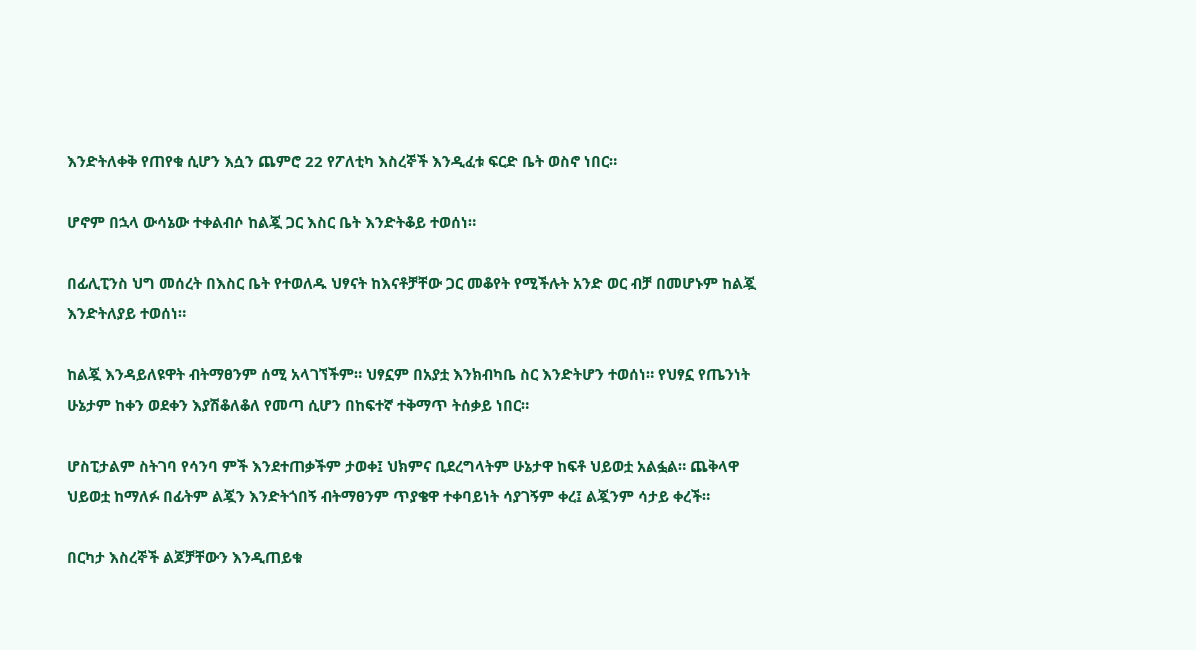እንድትለቀቅ የጠየቁ ሲሆን እሷን ጨምሮ 22 የፖለቲካ እስረኞች እንዲፈቱ ፍርድ ቤት ወስኖ ነበር።

ሆኖም በኋላ ውሳኔው ተቀልብሶ ከልጇ ጋር እስር ቤት እንድትቆይ ተወሰነ።

በፊሊፒንስ ህግ መሰረት በእስር ቤት የተወለዱ ህፃናት ከእናቶቻቸው ጋር መቆየት የሚችሉት አንድ ወር ብቻ በመሆኑም ከልጇ እንድትለያይ ተወሰነ።

ከልጇ እንዳይለዩዋት ብትማፀንም ሰሚ አላገኘችም። ህፃኗም በአያቷ እንክብካቤ ስር እንድትሆን ተወሰነ። የህፃኗ የጤንነት ሁኔታም ከቀን ወደቀን እያሽቆለቆለ የመጣ ሲሆን በከፍተኛ ተቅማጥ ትሰቃይ ነበር።

ሆስፒታልም ስትገባ የሳንባ ምች እንደተጠቃችም ታወቀ፤ ህክምና ቢደረግላትም ሁኔታዋ ከፍቶ ህይወቷ አልፏል። ጨቅላዋ ህይወቷ ከማለፉ በፊትም ልጇን እንድትጎበኝ ብትማፀንም ጥያቄዋ ተቀባይነት ሳያገኝም ቀረ፤ ልጇንም ሳታይ ቀረች።

በርካታ እስረኞች ልጆቻቸውን እንዲጠይቁ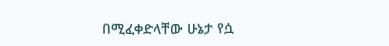በሚፈቀድላቸው ሁኔታ የሷ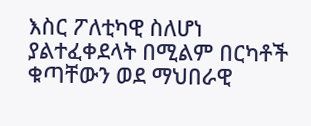እስር ፖለቲካዊ ስለሆነ ያልተፈቀደላት በሚልም በርካቶች ቁጣቸውን ወደ ማህበራዊ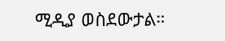ሚዲያ ወስደውታል።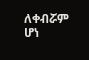ለቀብሯም ሆነ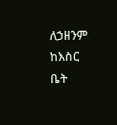ለኃዘንም ከእስር ቤት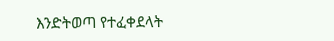እንድትወጣ የተፈቀደላት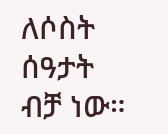ለሶስት ሰዓታት ብቻ ነው።